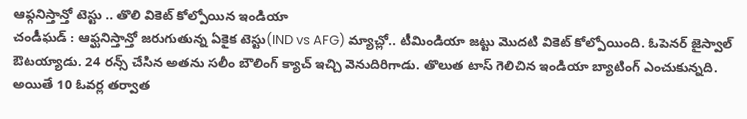ఆఫ్గనిస్తాన్తో టెస్టు .. తొలి వికెట్ కోల్పోయిన ఇండియా
చండీఘడ్ : ఆఫ్ఘనిస్తాన్తో జరుగుతున్న ఏకైక టెస్టు(IND vs AFG) మ్యాచ్లో.. టీమిండియా జట్టు మొదటి వికెట్ కోల్పోయింది. ఓపెనర్ జైస్వాల్ ఔటయ్యాడు. 24 రన్స్ చేసిన అతను సలీం బౌలింగ్ క్యాచ్ ఇచ్చి వెనుదిరిగాడు. తొలుత టాస్ గెలిచిన ఇండియా బ్యాటింగ్ ఎంచుకున్నది. అయితే 10 ఓవర్ల తర్వాత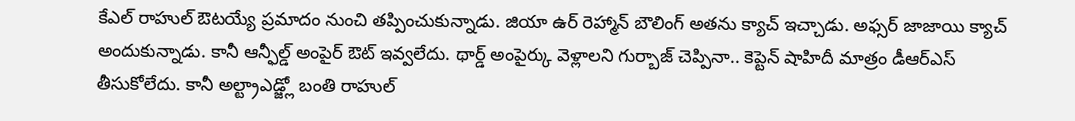కేఎల్ రాహుల్ ఔటయ్యే ప్రమాదం నుంచి తప్పించుకున్నాడు. జియా ఉర్ రెహ్మాన్ బౌలింగ్ అతను క్యాచ్ ఇచ్చాడు. అఫ్సర్ జాజాయి క్యాచ్ అందుకున్నాడు. కానీ ఆన్ఫీల్డ్ అంపైర్ ఔట్ ఇవ్వలేదు. థార్డ్ అంపైర్కు వెళ్లాలని గుర్బాజ్ చెప్పినా.. కెప్టెన్ షాహిదీ మాత్రం డీఆర్ఎస్ తీసుకోలేదు. కానీ అల్ట్రాఎడ్జ్లో బంతి రాహుల్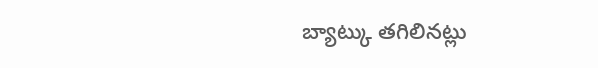బ్యాట్కు తగిలినట్లు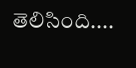తెలిసింది....